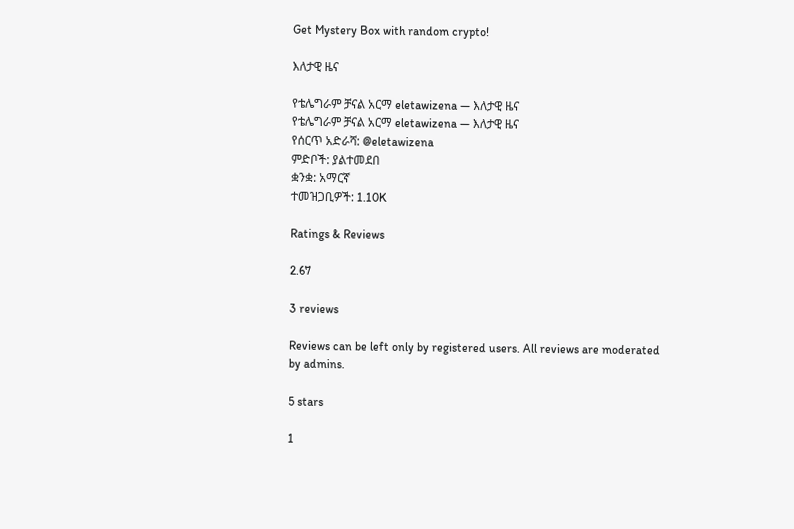Get Mystery Box with random crypto!

እለታዊ ዜና

የቴሌግራም ቻናል አርማ eletawizena — እለታዊ ዜና
የቴሌግራም ቻናል አርማ eletawizena — እለታዊ ዜና
የሰርጥ አድራሻ: @eletawizena
ምድቦች: ያልተመደበ
ቋንቋ: አማርኛ
ተመዝጋቢዎች: 1.10K

Ratings & Reviews

2.67

3 reviews

Reviews can be left only by registered users. All reviews are moderated by admins.

5 stars

1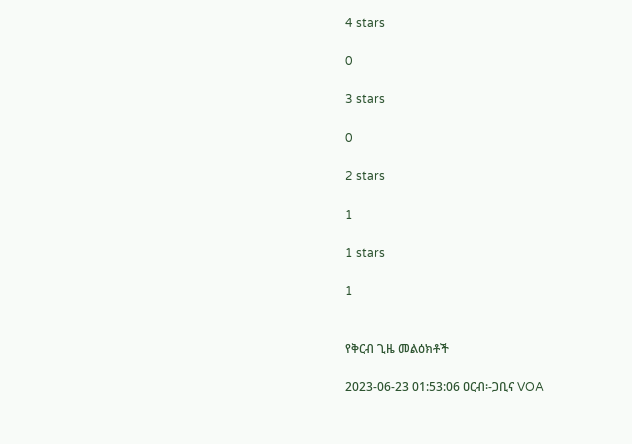4 stars

0

3 stars

0

2 stars

1

1 stars

1


የቅርብ ጊዜ መልዕክቶች

2023-06-23 01:53:06 ዐርብ፡-ጋቢና VOA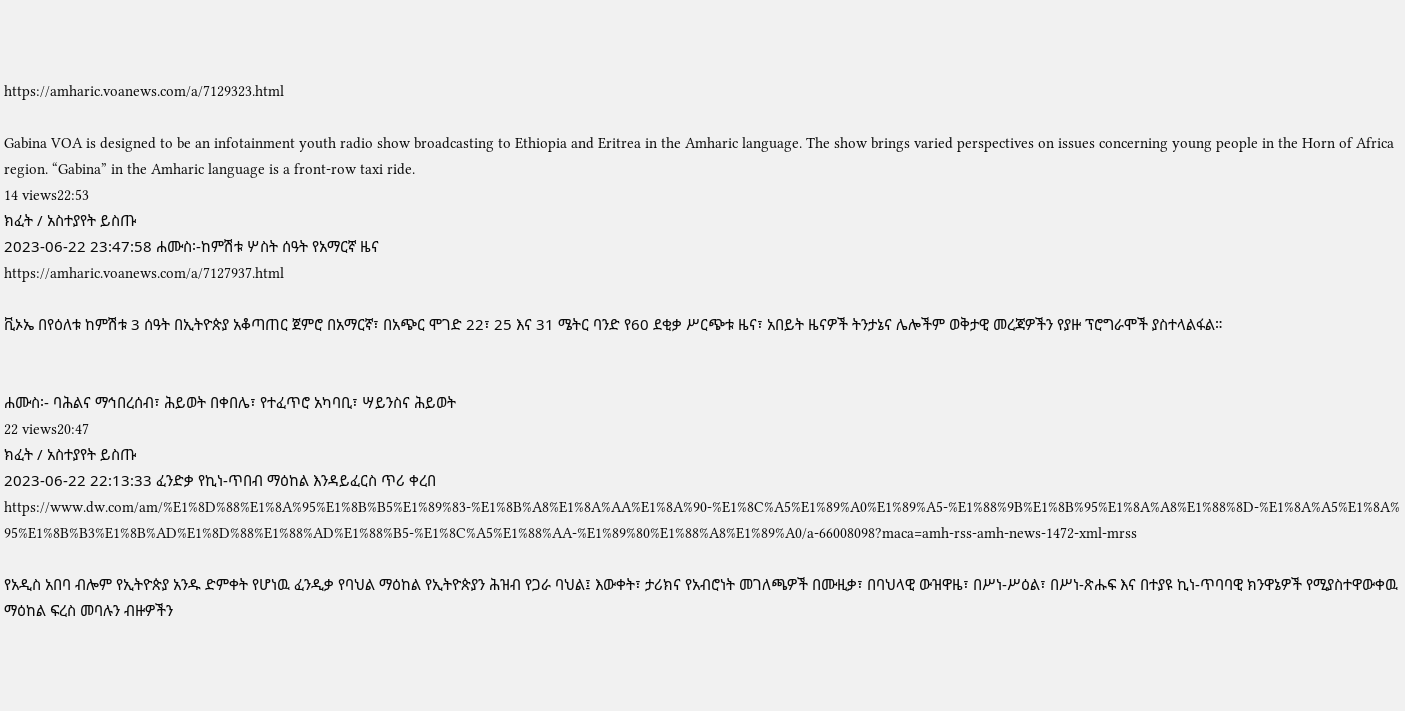https://amharic.voanews.com/a/7129323.html

Gabina VOA is designed to be an infotainment youth radio show broadcasting to Ethiopia and Eritrea in the Amharic language. The show brings varied perspectives on issues concerning young people in the Horn of Africa region. “Gabina” in the Amharic language is a front-row taxi ride.
14 views22:53
ክፈት / አስተያየት ይስጡ
2023-06-22 23:47:58 ሐሙስ፡-ከምሽቱ ሦስት ሰዓት የአማርኛ ዜና
https://amharic.voanews.com/a/7127937.html

ቪኦኤ በየዕለቱ ከምሽቱ 3 ሰዓት በኢትዮጵያ አቆጣጠር ጀምሮ በአማርኛ፣ በአጭር ሞገድ 22፣ 25 እና 31 ሜትር ባንድ የ60 ደቂቃ ሥርጭቱ ዜና፣ አበይት ዜናዎች ትንታኔና ሌሎችም ወቅታዊ መረጃዎችን የያዙ ፕሮግራሞች ያስተላልፋል።


ሐሙስ፡- ባሕልና ማኅበረሰብ፣ ሕይወት በቀበሌ፣ የተፈጥሮ አካባቢ፣ ሣይንስና ሕይወት
22 views20:47
ክፈት / አስተያየት ይስጡ
2023-06-22 22:13:33 ፈንድቃ የኪነ-ጥበብ ማዕከል እንዳይፈርስ ጥሪ ቀረበ
https://www.dw.com/am/%E1%8D%88%E1%8A%95%E1%8B%B5%E1%89%83-%E1%8B%A8%E1%8A%AA%E1%8A%90-%E1%8C%A5%E1%89%A0%E1%89%A5-%E1%88%9B%E1%8B%95%E1%8A%A8%E1%88%8D-%E1%8A%A5%E1%8A%95%E1%8B%B3%E1%8B%AD%E1%8D%88%E1%88%AD%E1%88%B5-%E1%8C%A5%E1%88%AA-%E1%89%80%E1%88%A8%E1%89%A0/a-66008098?maca=amh-rss-amh-news-1472-xml-mrss

የአዲስ አበባ ብሎም የኢትዮጵያ አንዱ ድምቀት የሆነዉ ፈንዲቃ የባህል ማዕከል የኢትዮጵያን ሕዝብ የጋራ ባህል፤ እውቀት፣ ታሪክና የአብሮነት መገለጫዎች በሙዚቃ፣ በባህላዊ ውዝዋዜ፣ በሥነ-ሥዕል፣ በሥነ-ጽሑፍ እና በተያዩ ኪነ-ጥባባዊ ክንዋኔዎች የሚያስተዋውቀዉ ማዕከል ፍረስ መባሉን ብዙዎችን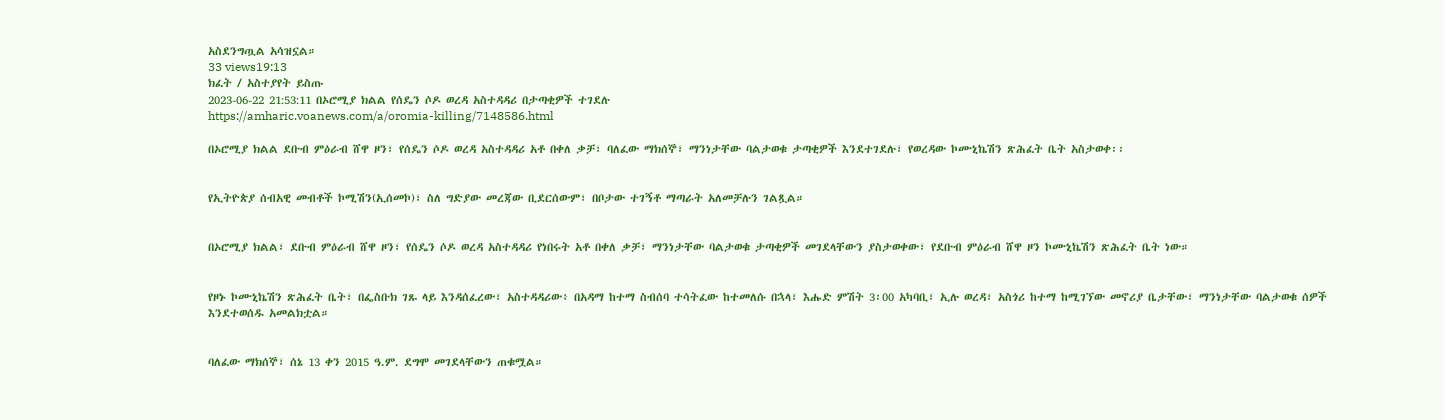አስደንግጧል አሳዝኗል።
33 views19:13
ክፈት / አስተያየት ይስጡ
2023-06-22 21:53:11 በኦሮሚያ ክልል የሰዴን ሶዶ ወረዳ አስተዳዳሪ በታጣቂዎች ተገደሉ
https://amharic.voanews.com/a/oromia-killing/7148586.html

በኦሮሚያ ክልል ደቡብ ምዕራብ ሸዋ ዞን፣ የሰዴን ሶዶ ወረዳ አስተዳዳሪ አቶ በቀለ ቃቻ፣ ባለፈው ማክሰኞ፣ ማንነታቸው ባልታወቁ ታጣቂዎች እንደተገደሉ፣ የወረዳው ኮሙኒኬሽን ጽሕፈት ቤት አስታወቀ፡፡


የኢትዮጵያ ሰብአዊ መብቶች ኮሚሽን(ኢሰመኮ)፣ ስለ ግድያው መረጃው ቢደርሰውም፣ በቦታው ተገኝቶ ማጣራት አለመቻሉን ገልጿል።


በኦሮሚያ ክልል፣ ደቡብ ምዕራብ ሸዋ ዞን፣ የሰዴን ሶዶ ወረዳ አስተዳዳሪ የነበሩት አቶ በቀለ ቃቻ፣ ማንነታቸው ባልታወቁ ታጣቂዎች መገደላቸውን ያስታወቀው፣ የደቡብ ምዕራብ ሸዋ ዞን ኮሙኒኬሽን ጽሕፈት ቤት ነው።


የዞኑ ኮሙኒኬሽን ጽሕፈት ቤት፣ በፌስቡክ ገጹ ላይ እንዳሰፈረው፣ አስተዳዳሪው፥ በአዳማ ከተማ ስብሰባ ተሳትፈው ከተመለሱ በኋላ፣ እሑድ ምሽት 3፡00 አካባቢ፣ ኢሉ ወረዳ፣ አስጎሪ ከተማ ከሚገኘው መኖሪያ ቤታቸው፣ ማንነታቸው ባልታወቁ ሰዎች እንደተወሰዱ አመልክቷል።


ባለፈው ማክሰኞ፣ ሰኔ 13 ቀን 2015 ዓ.ም. ደግሞ መገደላቸውን ጠቁሟል።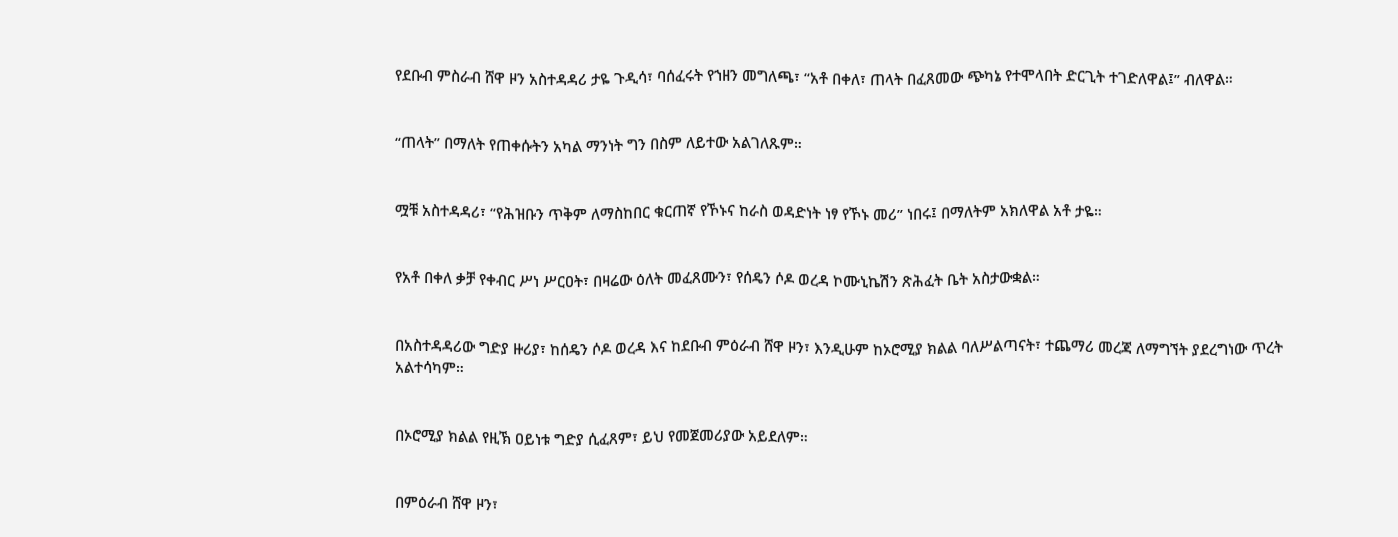የደቡብ ምስራብ ሸዋ ዞን አስተዳዳሪ ታዬ ጉዲሳ፣ ባሰፈሩት የኀዘን መግለጫ፣ “አቶ በቀለ፣ ጠላት በፈጸመው ጭካኔ የተሞላበት ድርጊት ተገድለዋል፤” ብለዋል።


“ጠላት” በማለት የጠቀሱትን አካል ማንነት ግን በስም ለይተው አልገለጹም።


ሟቹ አስተዳዳሪ፣ “የሕዝቡን ጥቅም ለማስከበር ቁርጠኛ የኾኑና ከራስ ወዳድነት ነፃ የኾኑ መሪ” ነበሩ፤ በማለትም አክለዋል አቶ ታዬ።


የአቶ በቀለ ቃቻ የቀብር ሥነ ሥርዐት፣ በዛሬው ዕለት መፈጸሙን፣ የሰዴን ሶዶ ወረዳ ኮሙኒኬሽን ጽሕፈት ቤት አስታውቋል።


በአስተዳዳሪው ግድያ ዙሪያ፣ ከሰዴን ሶዶ ወረዳ እና ከደቡብ ምዕራብ ሸዋ ዞን፣ እንዲሁም ከኦሮሚያ ክልል ባለሥልጣናት፣ ተጨማሪ መረጃ ለማግኘት ያደረግነው ጥረት አልተሳካም።


በኦሮሚያ ክልል የዚኽ ዐይነቱ ግድያ ሲፈጸም፣ ይህ የመጀመሪያው አይደለም።


በምዕራብ ሸዋ ዞን፣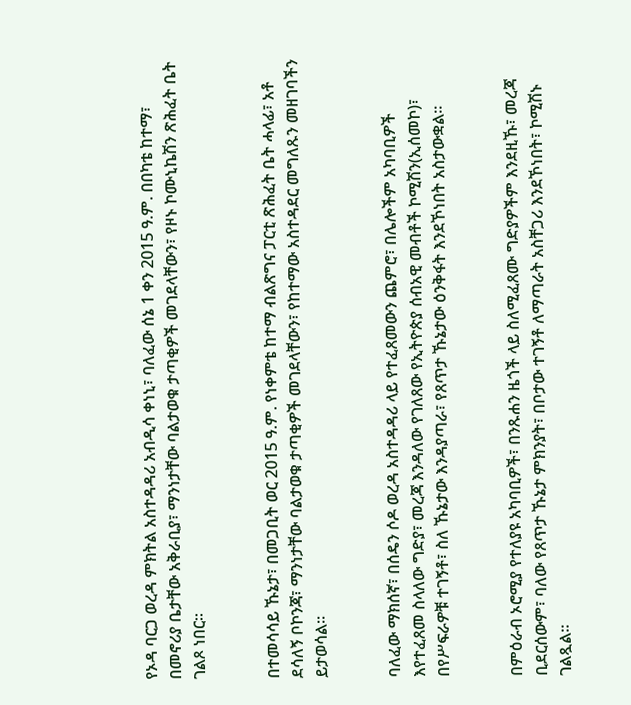የኦዳ ባርጋ ወረዳ ምክትል አስተዳዳሪ አብዲሳ ቀነኒ፣ ባለፈው ሰኔ 1 ቀን 2015 ዓ.ም. በበካቴ ከተማ፣ በመኖሪያ ቤታቸው አቅራቢያ፣ ማንነታቸው ባልታወቁ ታጣቂዎች መገደላቸውን፣ የዞኑ ኮሙኒኬሽን ጽሕፈት ቤት ገልጾ ነበር።


በተመሳሳይ ኹኔታ፣ በመጋቢት ወር 2015 ዓ.ም. የነቀምቴ ከተማ ብልጽግና ፓርቲ ጽሕፈት ቤት ሓላፊ፣ አቶ ደሳለኝ ቦኮንጃ፣ ማንነታቸው ባልታወቁ ታጣቂዎች መገደላቸውን፣ የከተማው አስተዳደር መግለጹን መዘገባችን ይታወሳል፡፡


ባለፈው ማክሰኛ፣ በሰዴን ሶዶ ወረዳ አስተዳዳሪ ላይ የተፈጸመውን ጨምሮ፣ በሌሎችም አካባቢዎች እየተፈጸመ ስላለው ግድያ፣ መረጃ እንዳለው የገለጸው የኢትዮጵያ ሰብአዊ መብቶች ኮሚሽን(ኢሰመኮ)፣ በየሥፍራዎቹ ተገኝቶ፣ ስለ ኹኔታው እንዳያጣራ፣ የጸጥታ ኹኔታው ዕንቅፋት እንደኾነበት አስታውቋል።


በምዕራብ ኦሮሚያ የተለያዩ አካባቢዎች፣ በንጹሐን ዜጎች ላይ ስለሚፈጸሙ ግድያዎችም እንደዚኹ፣ መረጃ ቢደርሰውም፣ ባለው የጸጥታ ኹኔታ ምክንያት፣ በቦታው ተገኝቶ ለማጣራት አስቸጋሪ እንደኾነበት፣ ኮሚሽኑ ገልጿል።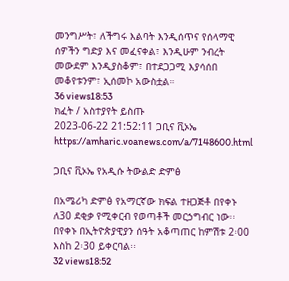መንግሥት፣ ለችግሩ እልባት እንዲሰጥና የሰላማዊ ሰዎችን ግድያ እና መፈናቀል፣ እንዲሁም ንብረት መውደም እንዲያስቆም፣ በተደጋጋሚ እያሳሰበ መቆየቱንም፣ ኢሰመኮ አውስቷል።
36 views18:53
ክፈት / አስተያየት ይስጡ
2023-06-22 21:52:11 ጋቢና ቪኦኤ
https://amharic.voanews.com/a/7148600.html

ጋቢና ቪኦኤ የአዲሱ ትውልድ ድምፅ

በአሜሪካ ድምፅ የአማርኛው ክፍል ተዘጋጅቶ በየቀኑ ለ30 ደቂቃ የሚቀርብ የወጣቶች መርኃግብር ነው፡፡ በየቀኑ በኢትዮጵያዊያን ሰዓት አቆጣጠር ከምሽቱ 2፡00 እስከ 2፡30 ይቀርባል፡፡
32 views18:52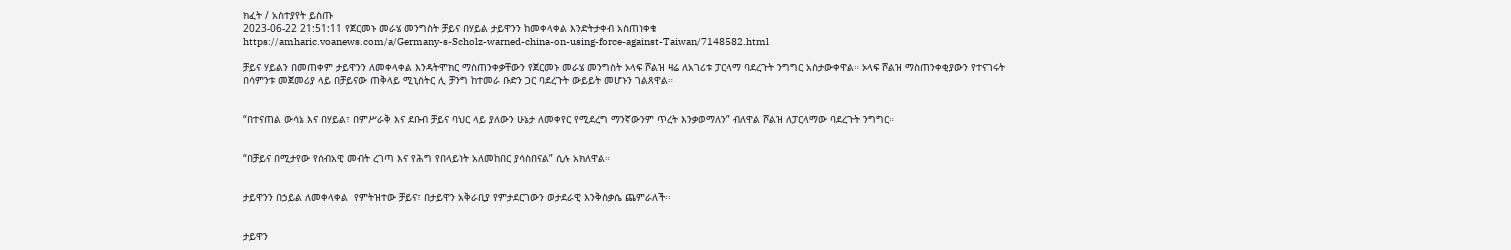ክፈት / አስተያየት ይስጡ
2023-06-22 21:51:11 የጀርመኑ መራሄ መንግስት ቻይና በሃይል ታይዋንን ከመቀላቀል እንድትታቀብ አስጠነቀቁ
https://amharic.voanews.com/a/Germany-s-Scholz-warned-china-on-using-force-against-Taiwan/7148582.html

ቻይና ሃይልን በመጠቀም ታይዋንን ለመቀላቀል እንዳትሞክር ማስጠንቀቃቸውን የጀርመኑ መራሄ መንግስት ኦላፍ ሾልዝ ዛሬ ለአገሪቱ ፓርላማ ባደረጉት ንግግር አስታውቀዋል። ኦላፍ ሾልዝ ማስጠንቀቂያውን የተናገሩት በሳምንቱ መጀመሪያ ላይ በቻይናው ጠቅላይ ሚኒስትር ሊ ቻንግ ከተመራ ቡድን ጋር ባደረጉት ውይይት መሆኑን ገልጸዋል።


“በተናጠል ውሳኔ እና በሃይል፣ በምሥራቅ እና ደቡብ ቻይና ባህር ላይ ያለውን ሁኔታ ለመቀየር የሚደረግ ማንኛውንም ጥረት እንቃወማለን” ብለዋል ሾልዝ ለፓርላማው ባደረጉት ንግግር።


“በቻይና በሚታየው የሰብአዊ መብት ረገጣ እና የሕግ የበላይነት አለመከበር ያሳስበናል” ሲሉ አክለዋል።


ታይዋንን በኃይል ለመቀላቀል  የምትዝተው ቻይና፣ በታይዋን አቅራቢያ የምታደርገውን ወታደራዊ እንቅስቃሴ ጨምራለች፡፡


ታይዋን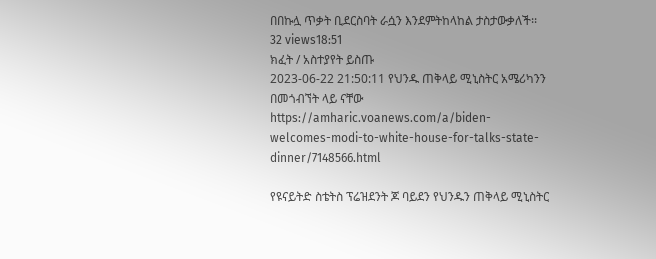በበኩሏ ጥቃት ቢደርስባት ራሷን እንደምትከላከል ታስታውቃለች፡፡
32 views18:51
ክፈት / አስተያየት ይስጡ
2023-06-22 21:50:11 የህንዱ ጠቅላይ ሚኒስትር አሜሪካንን በመጎብኘት ላይ ናቸው
https://amharic.voanews.com/a/biden-welcomes-modi-to-white-house-for-talks-state-dinner/7148566.html

የዩናይትድ ስቴትስ ፕሬዝደንት ጆ ባይደን የህንዱን ጠቅላይ ሚኒስትር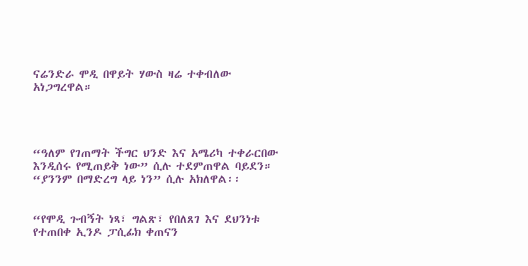ናሬንድራ ሞዲ በዋይት ሃውስ ዛሬ ተቀብለው አነጋግረዋል።




“ዓለም የገጠማት ችግር ህንድ እና አሜሪካ ተቀራርበው እንዲሰሩ የሚጠይቅ ነው” ሲሉ ተደምጠዋል ባይደን። “ያንንም በማድረግ ላይ ነን” ሲሉ አክለዋል፡፡


“የሞዲ ጉብኝት ነጻ፣ ግልጽ፣ የበለጸገ እና ደህንነቱ የተጠበቀ ኢንዶ ፓሲፊክ ቀጠናን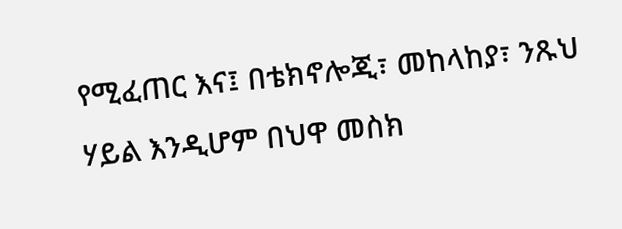የሚፈጠር እና፤ በቴክኖሎጂ፣ መከላከያ፣ ንጹህ ሃይል እንዲሆም በህዋ መስክ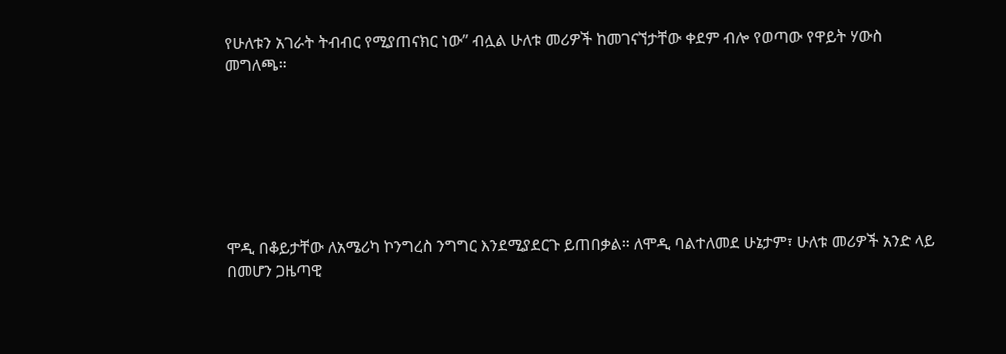የሁለቱን አገራት ትብብር የሚያጠናክር ነው” ብሏል ሁለቱ መሪዎች ከመገናኘታቸው ቀደም ብሎ የወጣው የዋይት ሃውስ መግለጫ።







ሞዲ በቆይታቸው ለአሜሪካ ኮንግረስ ንግግር እንደሚያደርጉ ይጠበቃል። ለሞዲ ባልተለመደ ሁኔታም፣ ሁለቱ መሪዎች አንድ ላይ በመሆን ጋዜጣዊ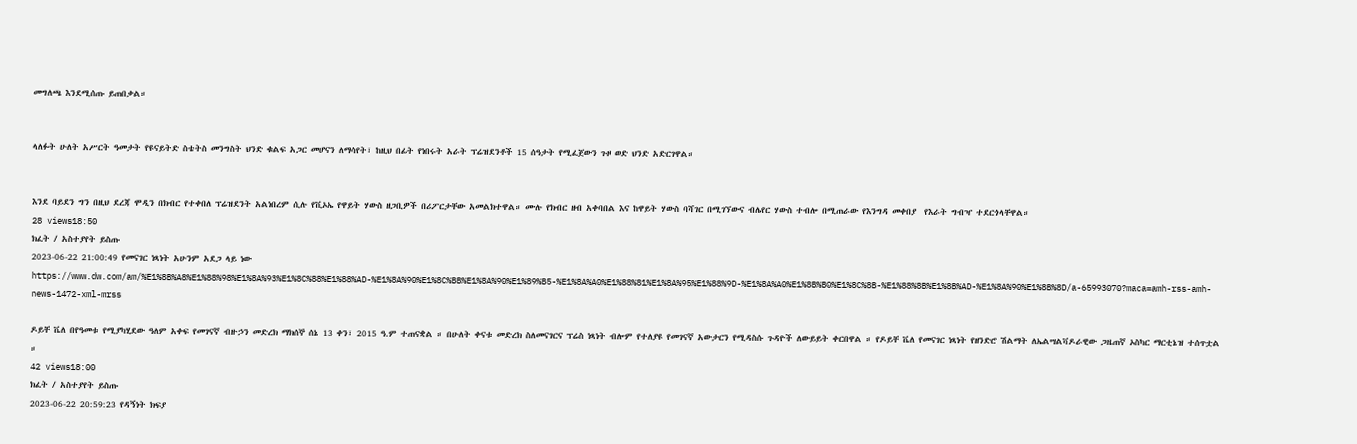መግለጫ እንደሚሰጡ ይጠበቃል።


ላለፉት ሁለት አሥርት ዓመታት የዩናይትድ ስቴትስ መንግስት ህንድ ቁልፍ አጋር መሆናን ለማሳየት፣ ከዚህ በፊት የነበሩት አራት ፕሬዝደንቶች 15 ሰዓታት የሚፈጀውን ጉዞ ወድ ህንድ አድርገዋል።


እንደ ባይደን ግን በዚህ ደረጃ ሞዲን በክብር የተቀበለ ፕሬዝደንት አልነበረም ሲሉ የቪኦኤ የዋይት ሃውስ ዘጋቢዎች በሪፖርታቸው አመልክተዋል። ሙሉ የክብር ዘብ አቀባበል እና ከዋይት ሃውስ ባሻገር በሚገኘውና ብሌየር ሃውስ ተብሎ በሚጠራው የእንግዳ መቀበያ  የእራት ግብዣ ተደርጎላቸዋል።
28 views18:50
ክፈት / አስተያየት ይስጡ
2023-06-22 21:00:49 የመናገር ነጻነት አሁንም አደጋ ላይ ነው
https://www.dw.com/am/%E1%8B%A8%E1%88%98%E1%8A%93%E1%8C%88%E1%88%AD-%E1%8A%90%E1%8C%BB%E1%8A%90%E1%89%B5-%E1%8A%A0%E1%88%81%E1%8A%95%E1%88%9D-%E1%8A%A0%E1%8B%B0%E1%8C%8B-%E1%88%8B%E1%8B%AD-%E1%8A%90%E1%8B%8D/a-65993070?maca=amh-rss-amh-news-1472-xml-mrss

ዶይቸ ቬለ በየዓመቱ የሚያካሂደው ዓለም አቀፍ የመገናኛ ብዙኃን መድረክ ማክሰኞ ሰኔ 13 ቀን፣ 2015 ዓ.ም ተጠናቋል ። በሁለት ቀናቱ መድረክ ስለመናገርና ፕሬስ ነጻነት ብሎም የተለያዩ የመገናኛ አውታርን የሚዳስሱ ጉዳዮች ለውይይት ቀርበዋል ። የዶይቸ ቬለ የመናገር ነጻነት የዘንድሮ ሽልማት ለኤልሣልቫዶራዊው ጋዜጠኛ ኦስካር ማርቲኔዝ ተሰጥቷል ።
42 views18:00
ክፈት / አስተያየት ይስጡ
2023-06-22 20:59:23 የዳኝነት ክፍያ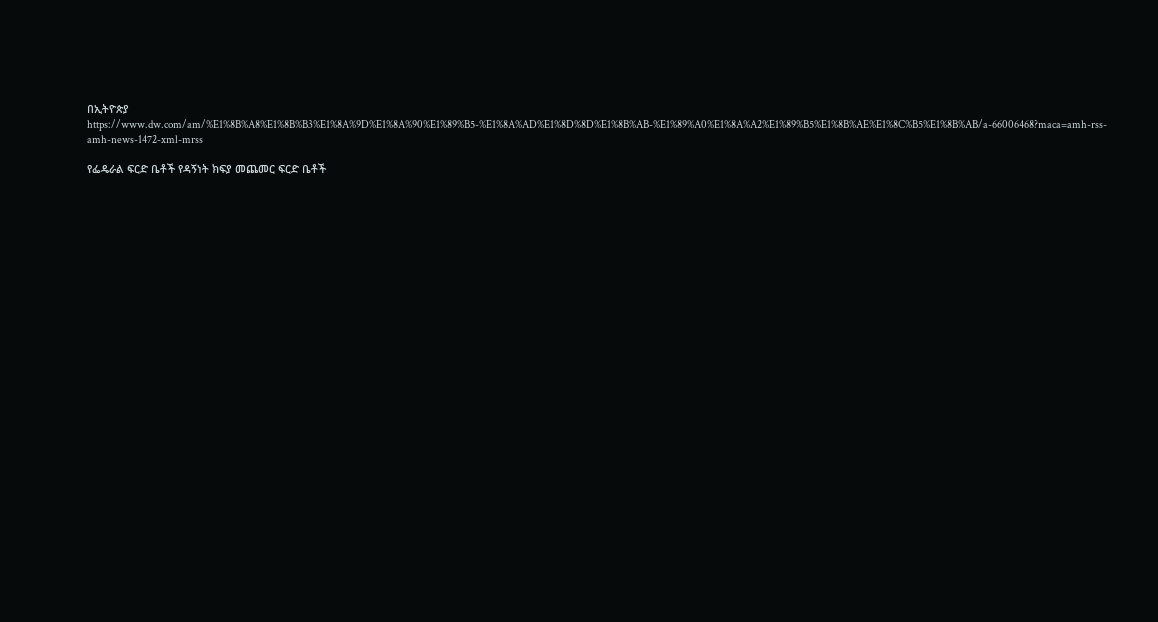በኢትዮጵያ
https://www.dw.com/am/%E1%8B%A8%E1%8B%B3%E1%8A%9D%E1%8A%90%E1%89%B5-%E1%8A%AD%E1%8D%8D%E1%8B%AB-%E1%89%A0%E1%8A%A2%E1%89%B5%E1%8B%AE%E1%8C%B5%E1%8B%AB/a-66006468?maca=amh-rss-amh-news-1472-xml-mrss

የፌዴራል ፍርድ ቤቶች የዳኝነት ክፍያ መጨመር ፍርድ ቤቶች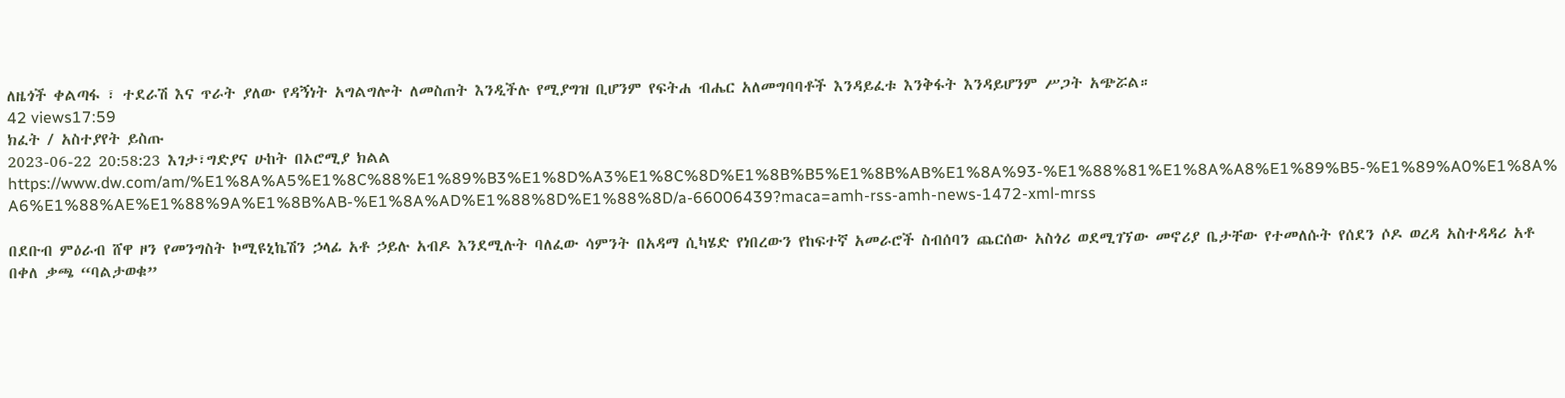ለዜጎች ቀልጣፋ ፣ ተደራሽ እና ጥራት ያለው የዳኝነት አግልግሎት ለመስጠት እንዲችሉ የሚያግዝ ቢሆንም የፍትሐ ብሔር አለመግባባቶች እንዳይፈቱ እንቅፋት እንዳይሆንም ሥጋት አጭሯል።
42 views17:59
ክፈት / አስተያየት ይስጡ
2023-06-22 20:58:23 እገታ፣ግድያና ሁከት በኦሮሚያ ክልል
https://www.dw.com/am/%E1%8A%A5%E1%8C%88%E1%89%B3%E1%8D%A3%E1%8C%8D%E1%8B%B5%E1%8B%AB%E1%8A%93-%E1%88%81%E1%8A%A8%E1%89%B5-%E1%89%A0%E1%8A%A6%E1%88%AE%E1%88%9A%E1%8B%AB-%E1%8A%AD%E1%88%8D%E1%88%8D/a-66006439?maca=amh-rss-amh-news-1472-xml-mrss

በደቡብ ምዕራብ ሸዋ ዞን የመንግስት ኮሚዩኒኬሽን ኃላፊ አቶ ኃይሉ አብዶ እንደሚሉት ባለፈው ሳምንት በአዳማ ሲካሄድ የነበረውን የከፍተኛ አመራሮች ስብሰባን ጨርሰው አስጎሪ ወደሚገኘው መኖሪያ ቤታቸው የተመለሱት የሰደን ሶዶ ወረዳ አስተዳዳሪ አቶ በቀለ ቃጫ “ባልታወቁ”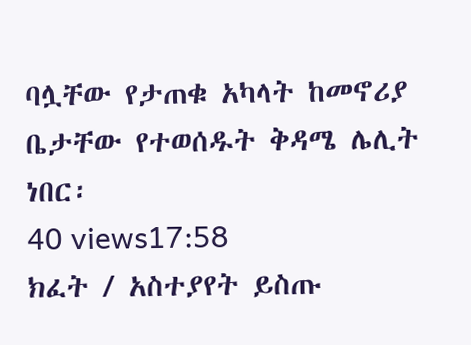ባሏቸው የታጠቁ አካላት ከመኖሪያ ቤታቸው የተወሰዱት ቅዳሜ ሌሊት ነበር፡
40 views17:58
ክፈት / አስተያየት ይስጡ